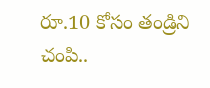రూ.10 కోసం తండ్రిని చంపి..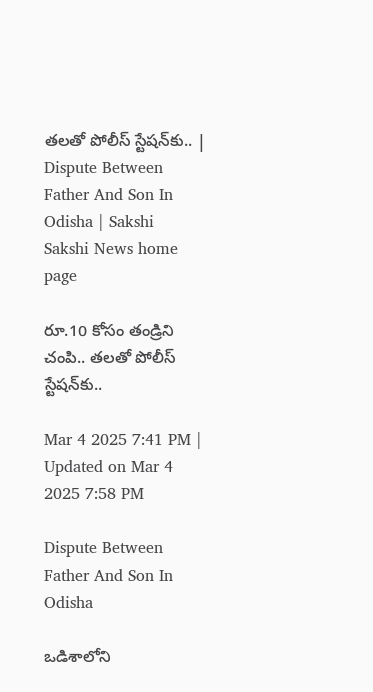తలతో పోలీస్‌ స్టేషన్‌కు.. | Dispute Between Father And Son In Odisha | Sakshi
Sakshi News home page

రూ.10 కోసం తండ్రిని చంపి.. తలతో పోలీస్‌ స్టేషన్‌కు..

Mar 4 2025 7:41 PM | Updated on Mar 4 2025 7:58 PM

Dispute Between Father And Son In Odisha

ఒడిశాలోని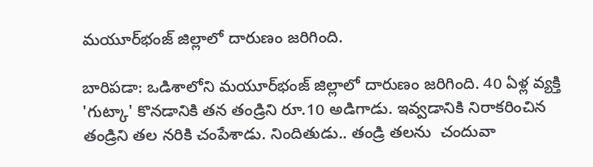మయూర్‌భంజ్ జిల్లాలో దారుణం జరిగింది.

బారిపడా: ఒడిశాలోని మయూర్‌భంజ్ జిల్లాలో దారుణం జరిగింది. 40 ఏళ్ల వ్యక్తి 'గుట్కా' కొనడానికి తన తండ్రిని రూ.10 అడిగాడు. ఇవ్వడానికి నిరాకరించిన తండ్రిని తల నరికి చంపేశాడు. నిందితుడు.. తండ్రి తలను  చందువా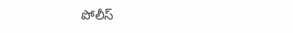పోలీస్‌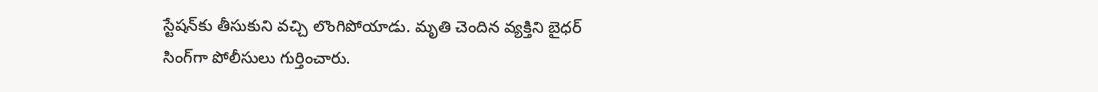స్టేషన్‌కు తీసుకుని వచ్చి లొంగిపోయాడు. మృతి చెందిన వ్యక్తిని బైధర్ సింగ్‌గా పోలీసులు గుర్తించారు.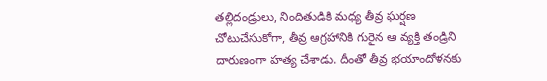తల్లిదండ్రులు, నిందితుడికి మధ్య తీవ్ర ఘర్షణ చోటుచేసుకోగా, తీవ్ర ఆగ్రహానికి గురైన ఆ వ్యక్తి తండ్రిని దారుణంగా హత్య చేశాడు. దీంతో తీవ్ర భయాందోళనకు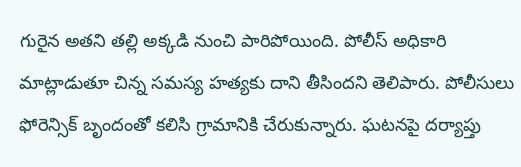గురైన అతని తల్లి అక్కడి నుంచి పారిపోయింది. పోలీస్‌ అధికారి మాట్లాడుతూ చిన్న సమస్య హత్యకు దాని తీసిందని తెలిపారు. పోలీసులు ఫోరెన్సిక్ బృందంతో కలిసి గ్రామానికి చేరుకున్నారు. ఘటనపై దర్యాప్తు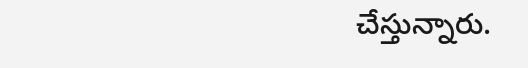చేస్తున్నారు.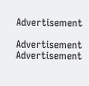Advertisement

Advertisement
Advertisement